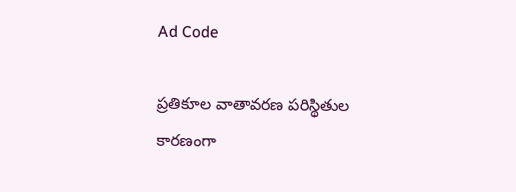Ad Code

ప్రతికూల వాతావరణ పరిస్థితుల కారణంగా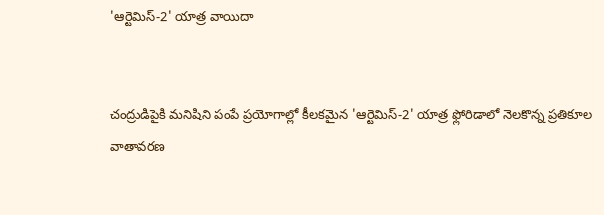'ఆర్టెమిస్‌-2' యాత్ర వాయిదా


చంద్రుడిపైకి మనిషిని పంపే ప్రయోగాల్లో కీలకమైన 'ఆర్టెమిస్‌-2' యాత్ర ఫ్లోరిడాలో నెలకొన్న ప్రతికూల వాతావరణ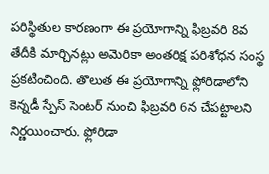పరిస్థితుల కారణంగా ఈ ప్రయోగాన్ని ఫిబ్రవరి 8వ తేదీకి మార్చినట్లు అమెరికా అంతరిక్ష పరిశోధన సంస్థ ప్రకటించింది. తొలుత ఈ ప్రయోగాన్ని ఫ్లోరిడాలోని కెన్నడీ స్పేస్‌ సెంటర్‌ నుంచి ఫిబ్రవరి 6న చేపట్టాలని నిర్ణయించారు. ఫ్లోరిడా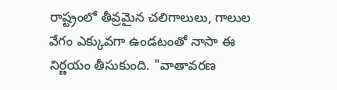రాష్ట్రంలో తీవ్రమైన చలిగాలులు, గాలుల వేగం ఎక్కువగా ఉండటంతో నాసా ఈ నిర్ణయం తీసుకుంది. "వాతావరణ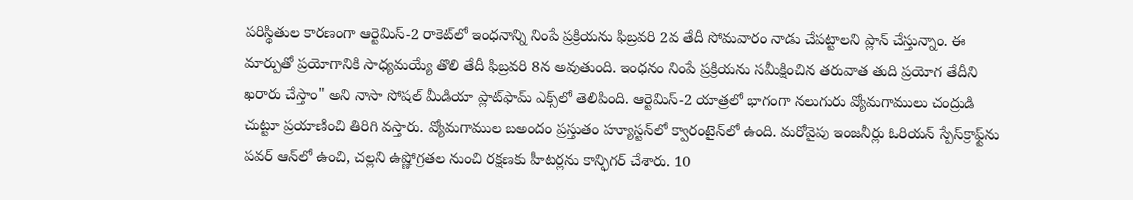పరిస్థితుల కారణంగా ఆర్టెమిస్‌-2 రాకెట్‌లో ఇంధనాన్ని నింపే ప్రక్రియను ఫిబ్రవరి 2వ తేదీ సోమవారం నాడు చేపట్టాలని ప్లాన్‌ చేస్తున్నాం. ఈ మార్పుతో ప్రయోగానికి సాధ్యమయ్యే తొలి తేదీ ఫిబ్రవరి 8న అవుతుంది. ఇంధనం నింపే ప్రక్రియను సమీక్షించిన తరువాత తుది ప్రయోగ తేదీని ఖరారు చేస్తాం" అని నాసా సోషల్‌ మీడియా ప్లాట్‌ఫామ్‌ ఎక్స్‌లో తెలిపింది. ఆర్టెమిస్‌-2 యాత్రలో భాగంగా నలుగురు వ్యోమగాములు చంద్రుడి చుట్టూ ప్రయాణించి తిరిగి వస్తారు. వ్యోమగాముల బఅందం ప్రస్తుతం హ్యూస్టన్‌లో క్వారంటైన్‌లో ఉంది. మరోవైపు ఇంజనీర్లు ఓరియన్‌ స్పేస్‌క్రాఫ్ట్‌ను పవర్‌ ఆన్‌లో ఉంచి, చల్లని ఉష్ణోగ్రతల నుంచి రక్షణకు హీటర్లను కాన్ఫిగర్‌ చేశారు. 10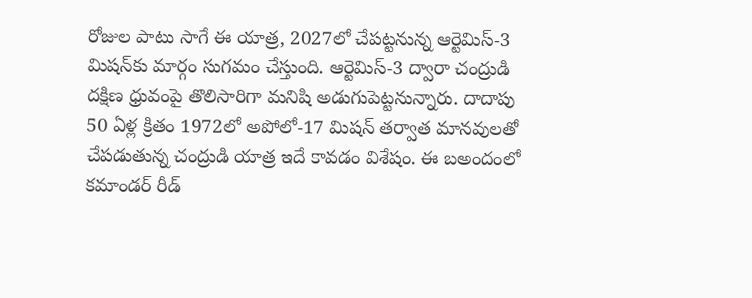రోజుల పాటు సాగే ఈ యాత్ర, 2027లో చేపట్టనున్న ఆర్టెమిస్‌-3 మిషన్‌కు మార్గం సుగమం చేస్తుంది. ఆర్టెమిస్‌-3 ద్వారా చంద్రుడి దక్షిణ ధ్రువంపై తొలిసారిగా మనిషి అడుగుపెట్టనున్నారు. దాదాపు 50 ఏళ్ల క్రితం 1972లో అపోలో-17 మిషన్‌ తర్వాత మానవులతో చేపడుతున్న చంద్రుడి యాత్ర ఇదే కావడం విశేషం. ఈ బఅందంలో కమాండర్‌ రీడ్‌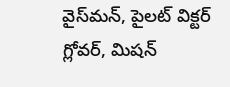వైస్‌మన్‌, పైలట్‌ విక్టర్‌ గ్లోవర్‌, మిషన్‌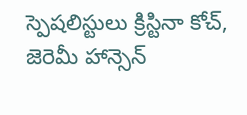స్పెషలిస్టులు క్రిస్టినా కోచ్‌, జెరెమీ హాన్సెన్‌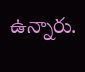ఉన్నారు.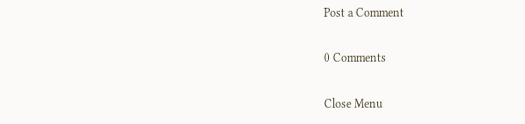Post a Comment

0 Comments

Close Menu